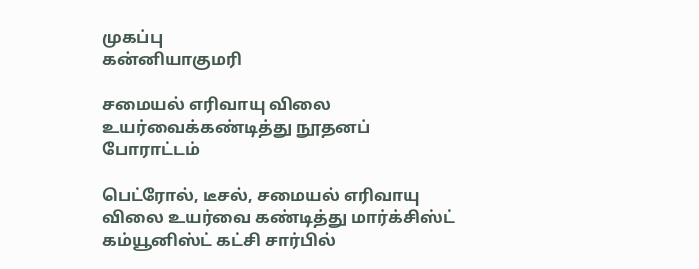முகப்பு
கன்னியாகுமரி

சமையல் எரிவாயு விலை உயர்வைக்கண்டித்து நூதனப் போராட்டம்

பெட்ரோல், டீசல், சமையல் எரிவாயு விலை உயர்வை கண்டித்து மார்க்சிஸ்ட் கம்யூனிஸ்ட் கட்சி சார்பில்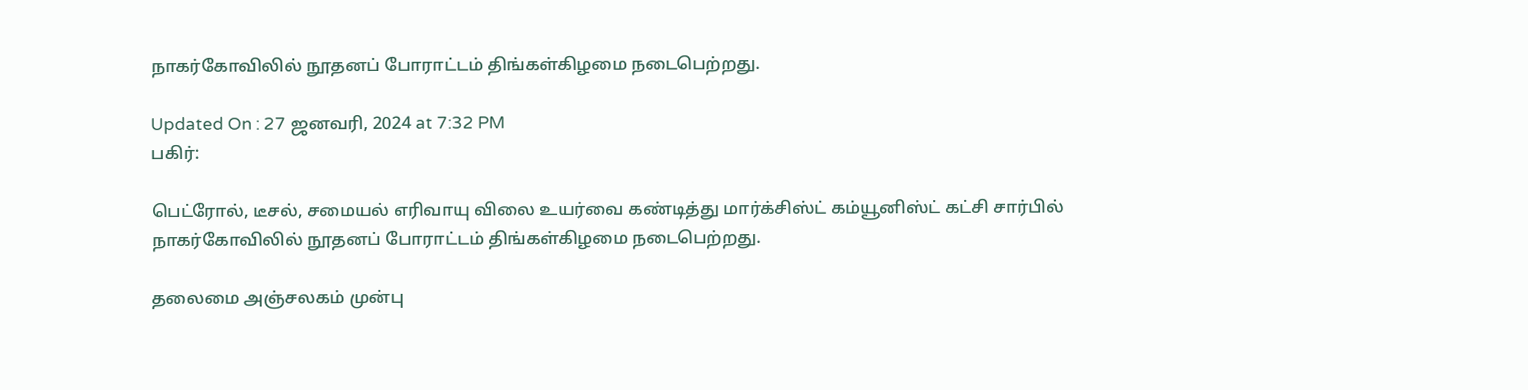நாகர்கோவிலில் நூதனப் போராட்டம் திங்கள்கிழமை நடைபெற்றது.

Updated On : 27 ஜனவரி, 2024 at 7:32 PM
பகிர்:

பெட்ரோல், டீசல், சமையல் எரிவாயு விலை உயர்வை கண்டித்து மார்க்சிஸ்ட் கம்யூனிஸ்ட் கட்சி சார்பில் நாகர்கோவிலில் நூதனப் போராட்டம் திங்கள்கிழமை நடைபெற்றது.

தலைமை அஞ்சலகம் முன்பு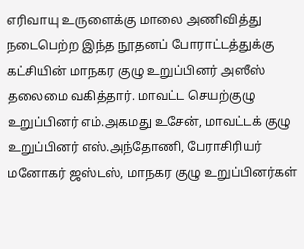எரிவாயு உருளைக்கு மாலை அணிவித்து நடைபெற்ற இந்த நூதனப் போராட்டத்துக்கு கட்சியின் மாநகர குழு உறுப்பினர் அஸீஸ் தலைமை வகித்தார். மாவட்ட செயற்குழு உறுப்பினர் எம்.அகமது உசேன், மாவட்டக் குழு உறுப்பினர் எஸ்.அந்தோணி, பேராசிரியர் மனோகர் ஜஸ்டஸ், மாநகர குழு உறுப்பினர்கள்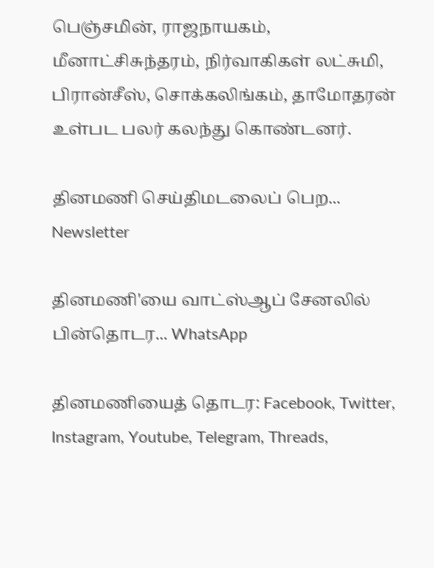பெஞ்சமின், ராஜநாயகம், மீனாட்சிசுந்தரம், நிர்வாகிகள் லட்சுமி, பிரான்சீஸ், சொக்கலிங்கம், தாமோதரன் உள்பட பலர் கலந்து கொண்டனர்.

தினமணி செய்திமடலைப் பெற... Newsletter

தினமணி'யை வாட்ஸ்ஆப் சேனலில் பின்தொடர... WhatsApp

தினமணியைத் தொடர: Facebook, Twitter, Instagram, Youtube, Telegram, Threads,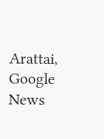Arattai, Google News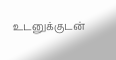உடனுக்குடன்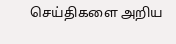செய்திகளை அறிய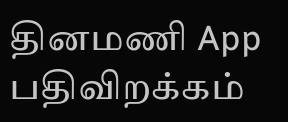தினமணி App பதிவிறக்கம்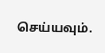செய்யவும்.